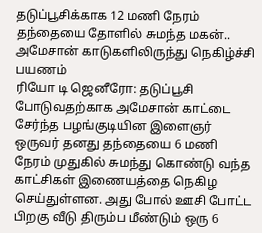தடுப்பூசிக்காக 12 மணி நேரம் தந்தையை தோளில் சுமந்த மகன்.. அமேசான் காடுகளிலிருந்து நெகிழ்ச்சி பயணம்
ரியோ டி ஜெனீரோ: தடுப்பூசி போடுவதற்காக அமேசான் காட்டை சேர்ந்த பழங்குடியின இளைஞர் ஒருவர் தனது தந்தையை 6 மணி நேரம் முதுகில் சுமந்து கொண்டு வந்த காட்சிகள் இணையத்தை நெகிழ செய்துள்ளன. அது போல் ஊசி போட்ட பிறகு வீடு திரும்ப மீண்டும் ஒரு 6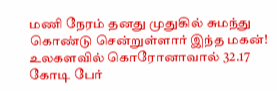மணி நேரம் தனது முதுகில் சுமந்து கொண்டு சென்றுள்ளார் இந்த மகன்!
உலகளவில் கொரோனாவால் 32.17 கோடி பேர்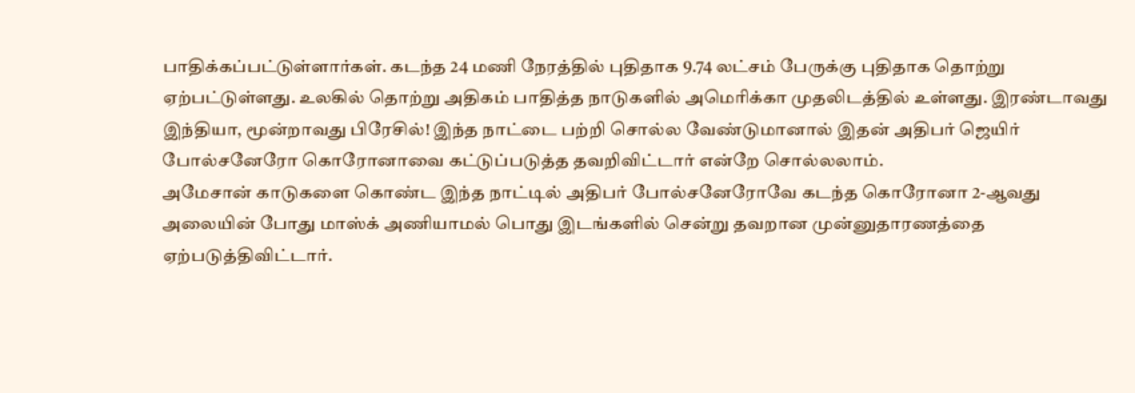பாதிக்கப்பட்டுள்ளார்கள். கடந்த 24 மணி நேரத்தில் புதிதாக 9.74 லட்சம் பேருக்கு புதிதாக தொற்று ஏற்பட்டுள்ளது. உலகில் தொற்று அதிகம் பாதித்த நாடுகளில் அமெரிக்கா முதலிடத்தில் உள்ளது. இரண்டாவது இந்தியா, மூன்றாவது பிரேசில்! இந்த நாட்டை பற்றி சொல்ல வேண்டுமானால் இதன் அதிபர் ஜெயிர் போல்சனேரோ கொரோனாவை கட்டுப்படுத்த தவறிவிட்டார் என்றே சொல்லலாம்.
அமேசான் காடுகளை கொண்ட இந்த நாட்டில் அதிபர் போல்சனேரோவே கடந்த கொரோனா 2-ஆவது அலையின் போது மாஸ்க் அணியாமல் பொது இடங்களில் சென்று தவறான முன்னுதாரணத்தை ஏற்படுத்திவிட்டார்.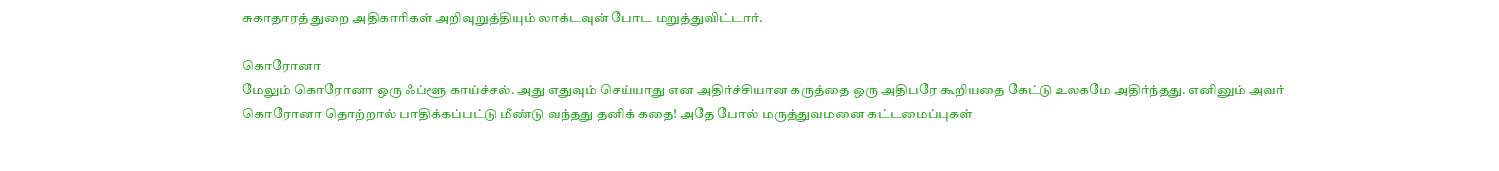சுகாதாரத் துறை அதிகாரிகள் அறிவுறுத்தியும் லாக்டவுன் போட மறுத்துவிட்டார்.

கொரோனா
மேலும் கொரோனா ஒரு ஃப்ளூ காய்ச்சல். அது எதுவும் செய்யாது என அதிர்ச்சியான கருத்தை ஒரு அதிபரே கூறியதை கேட்டு உலகமே அதிர்ந்தது. எனினும் அவர் கொரோனா தொற்றால் பாதிக்கப்பட்டு மீண்டு வந்தது தனிக் கதை! அதே போல் மருத்துவமனை கட்டமைப்புகள்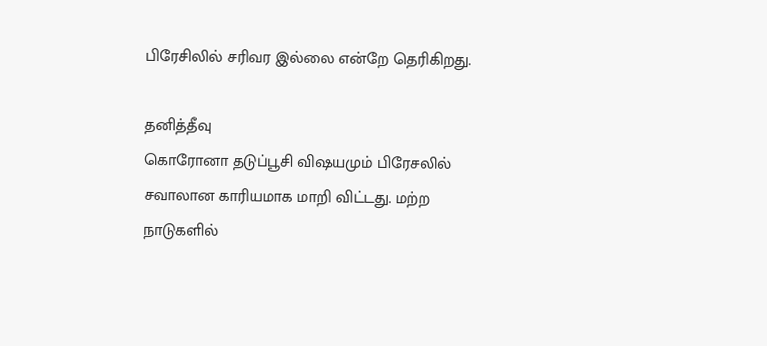பிரேசிலில் சரிவர இல்லை என்றே தெரிகிறது.

தனித்தீவு
கொரோனா தடுப்பூசி விஷயமும் பிரேசலில் சவாலான காரியமாக மாறி விட்டது. மற்ற நாடுகளில்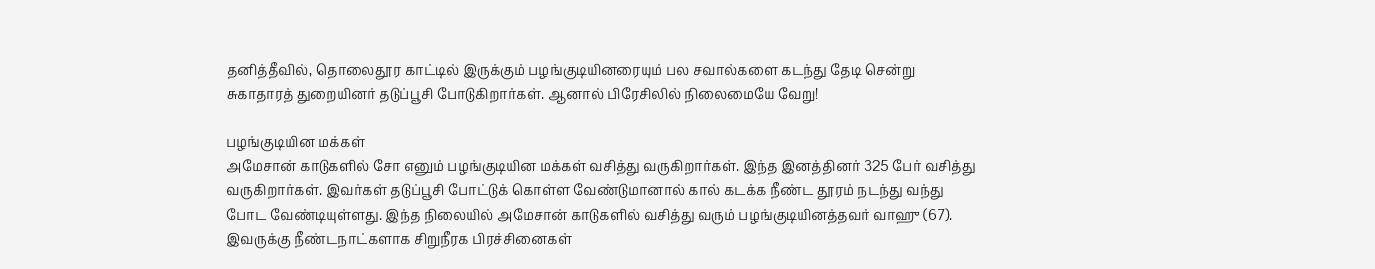தனித்தீவில், தொலைதூர காட்டில் இருக்கும் பழங்குடியினரையும் பல சவால்களை கடந்து தேடி சென்று சுகாதாரத் துறையினர் தடுப்பூசி போடுகிறார்கள். ஆனால் பிரேசிலில் நிலைமையே வேறு!

பழங்குடியின மக்கள்
அமேசான் காடுகளில் சோ எனும் பழங்குடியின மக்கள் வசித்து வருகிறார்கள். இந்த இனத்தினர் 325 பேர் வசித்து வருகிறார்கள். இவர்கள் தடுப்பூசி போட்டுக் கொள்ள வேண்டுமானால் கால் கடக்க நீண்ட தூரம் நடந்து வந்து போட வேண்டியுள்ளது. இந்த நிலையில் அமேசான் காடுகளில் வசித்து வரும் பழங்குடியினத்தவர் வாஹு (67). இவருக்கு நீண்டநாட்களாக சிறுநீரக பிரச்சினைகள்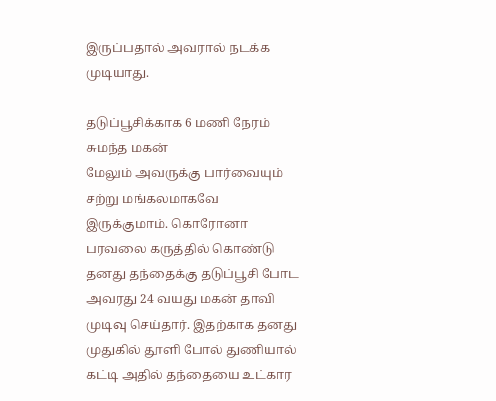இருப்பதால் அவரால் நடக்க முடியாது.

தடுப்பூசிக்காக 6 மணி நேரம் சுமந்த மகன்
மேலும் அவருக்கு பார்வையும் சற்று மங்கலமாகவே இருக்குமாம். கொரோனா பரவலை கருத்தில் கொண்டு தனது தந்தைக்கு தடுப்பூசி போட அவரது 24 வயது மகன் தாவி முடிவு செய்தார். இதற்காக தனது முதுகில் தூளி போல் துணியால் கட்டி அதில் தந்தையை உட்கார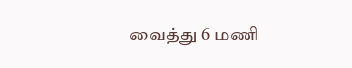வைத்து 6 மணி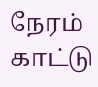நேரம் காட்டு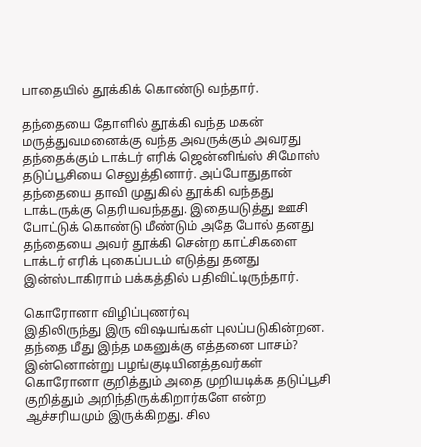பாதையில் தூக்கிக் கொண்டு வந்தார்.

தந்தையை தோளில் தூக்கி வந்த மகன்
மருத்துவமனைக்கு வந்த அவருக்கும் அவரது தந்தைக்கும் டாக்டர் எரிக் ஜென்னிங்ஸ் சிமோஸ் தடுப்பூசியை செலுத்தினார். அப்போதுதான் தந்தையை தாவி முதுகில் தூக்கி வந்தது டாக்டருக்கு தெரியவந்தது. இதையடுத்து ஊசி போட்டுக் கொண்டு மீண்டும் அதே போல் தனது தந்தையை அவர் தூக்கி சென்ற காட்சிகளை டாக்டர் எரிக் புகைப்படம் எடுத்து தனது இன்ஸ்டாகிராம் பக்கத்தில் பதிவிட்டிருந்தார்.

கொரோனா விழிப்புணர்வு
இதிலிருந்து இரு விஷயங்கள் புலப்படுகின்றன. தந்தை மீது இந்த மகனுக்கு எத்தனை பாசம்? இன்னொன்று பழங்குடியினத்தவர்கள் கொரோனா குறித்தும் அதை முறியடிக்க தடுப்பூசி குறித்தும் அறிந்திருக்கிறார்களே என்ற ஆச்சரியமும் இருக்கிறது. சில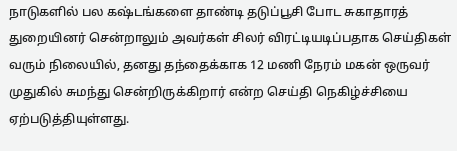நாடுகளில் பல கஷ்டங்களை தாண்டி தடுப்பூசி போட சுகாதாரத் துறையினர் சென்றாலும் அவர்கள் சிலர் விரட்டியடிப்பதாக செய்திகள் வரும் நிலையில், தனது தந்தைக்காக 12 மணி நேரம் மகன் ஒருவர் முதுகில் சுமந்து சென்றிருக்கிறார் என்ற செய்தி நெகிழ்ச்சியை ஏற்படுத்தியுள்ளது.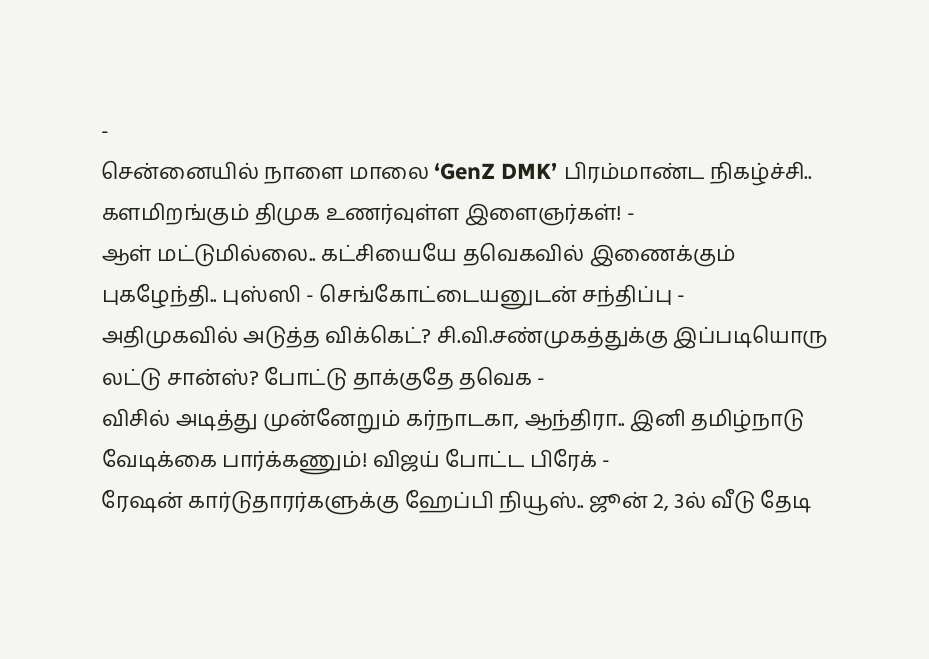-
சென்னையில் நாளை மாலை ‘GenZ DMK’ பிரம்மாண்ட நிகழ்ச்சி.. களமிறங்கும் திமுக உணர்வுள்ள இளைஞர்கள்! -
ஆள் மட்டுமில்லை.. கட்சியையே தவெகவில் இணைக்கும் புகழேந்தி.. புஸ்ஸி - செங்கோட்டையனுடன் சந்திப்பு -
அதிமுகவில் அடுத்த விக்கெட்? சி.வி.சண்முகத்துக்கு இப்படியொரு லட்டு சான்ஸ்? போட்டு தாக்குதே தவெக -
விசில் அடித்து முன்னேறும் கர்நாடகா, ஆந்திரா.. இனி தமிழ்நாடு வேடிக்கை பார்க்கணும்! விஜய் போட்ட பிரேக் -
ரேஷன் கார்டுதாரர்களுக்கு ஹேப்பி நியூஸ்.. ஜூன் 2, 3ல் வீடு தேடி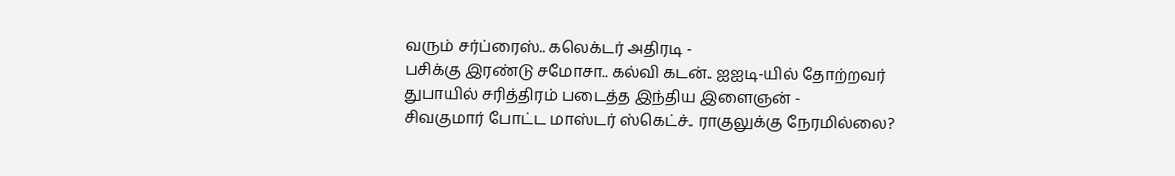வரும் சர்ப்ரைஸ்.. கலெக்டர் அதிரடி -
பசிக்கு இரண்டு சமோசா.. கல்வி கடன்.. ஐஐடி-யில் தோற்றவர் துபாயில் சரித்திரம் படைத்த இந்திய இளைஞன் -
சிவகுமார் போட்ட மாஸ்டர் ஸ்கெட்ச்.. ராகுலுக்கு நேரமில்லை?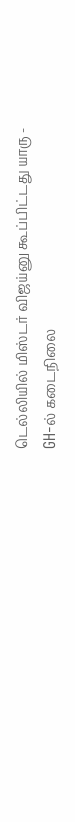டெல்லியில் மிஸ்டர் விஜய்னு கூப்பிட்டது யாரு -
GH-ல் கடைநிலை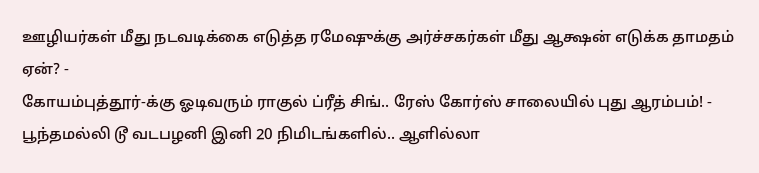ஊழியர்கள் மீது நடவடிக்கை எடுத்த ரமேஷுக்கு அர்ச்சகர்கள் மீது ஆக்ஷன் எடுக்க தாமதம் ஏன்? -
கோயம்புத்தூர்-க்கு ஓடிவரும் ராகுல் ப்ரீத் சிங்.. ரேஸ் கோர்ஸ் சாலையில் புது ஆரம்பம்! -
பூந்தமல்லி டூ வடபழனி இனி 20 நிமிடங்களில்.. ஆளில்லா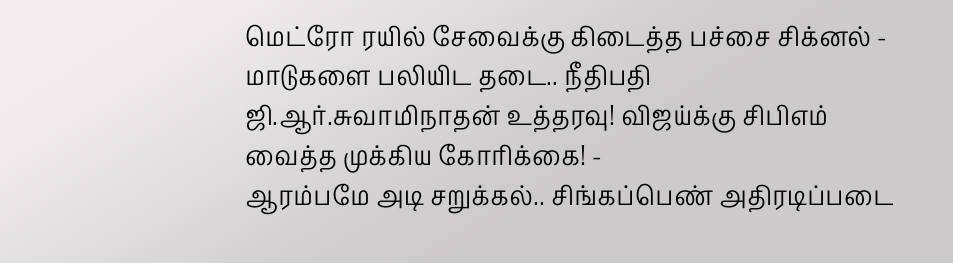மெட்ரோ ரயில் சேவைக்கு கிடைத்த பச்சை சிக்னல் -
மாடுகளை பலியிட தடை.. நீதிபதி ஜி.ஆர்.சுவாமிநாதன் உத்தரவு! விஜய்க்கு சிபிஎம் வைத்த முக்கிய கோரிக்கை! -
ஆரம்பமே அடி சறுக்கல்.. சிங்கப்பெண் அதிரடிப்படை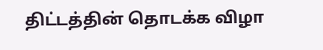திட்டத்தின் தொடக்க விழா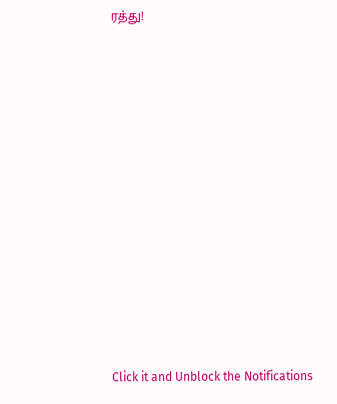ரத்து!












Click it and Unblock the Notifications